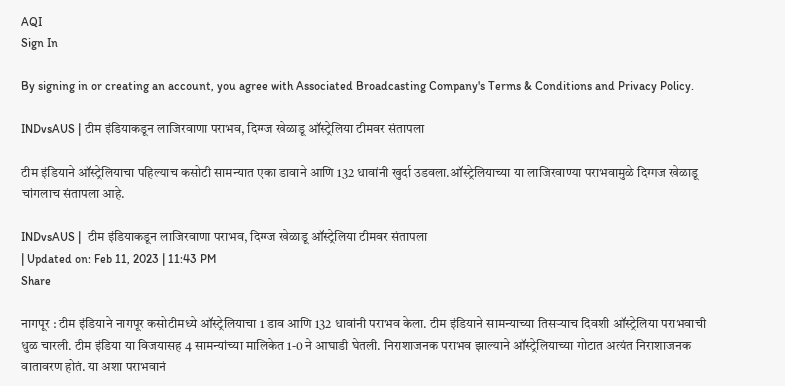AQI
Sign In

By signing in or creating an account, you agree with Associated Broadcasting Company's Terms & Conditions and Privacy Policy.

INDvsAUS | टीम इंडियाकडून लाजिरवाणा पराभव, दिग्ग्ज खेळाडू ऑस्ट्रेलिया टीमवर संतापला

टीम इंडियाने ऑस्ट्रेलियाचा पहिल्याच कसोटी सामन्यात एका डावाने आणि 132 धावांनी खुर्दा उडवला.ऑस्ट्रेलियाच्या या लाजिरवाण्या पराभवामुळे दिग्गज खेळाडू चांगलाच संतापला आहे.

INDvsAUS |  टीम इंडियाकडून लाजिरवाणा पराभव, दिग्ग्ज खेळाडू ऑस्ट्रेलिया टीमवर संतापला
| Updated on: Feb 11, 2023 | 11:43 PM
Share

नागपूर : टीम इंडियाने नागपूर कसोटीमध्ये ऑस्ट्रेलियाचा 1 डाव आणि 132 धावांनी पराभव केला. टीम इंडियाने सामन्याच्या तिसऱ्याच दिवशी ऑस्ट्रेलिया पराभवाची धुळ चारली. टीम इंडिया या विजयासह 4 सामन्यांच्या मालिकेत 1-0 ने आघाडी घेतली. निराशाजनक पराभव झाल्याने ऑस्ट्रेलियाच्या गोटात अत्यंत निराशाजनक वातावरण होतं. या अशा पराभवानं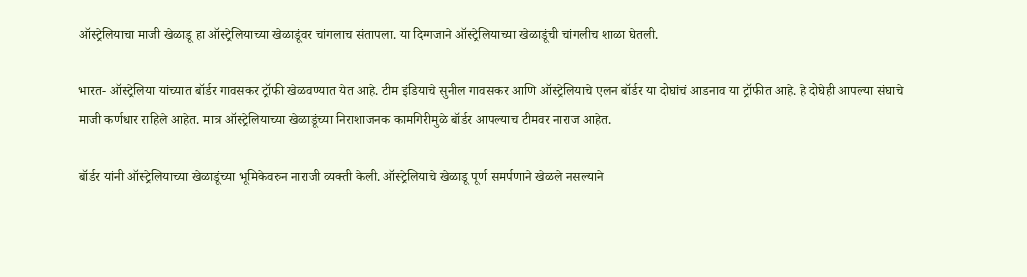ऑस्ट्रेलियाचा माजी खेळाडू हा ऑस्ट्रेलियाच्या खेळाडूंवर चांगलाच संतापला. या दिग्गजाने ऑस्ट्रेलियाच्या खेळाडूंची चांगलीच शाळा घेतली.

भारत- ऑस्ट्रेलिया यांच्यात बॉर्डर गावसकर ट्रॉफी खेळवण्यात येत आहे. टीम इंडियाचे सुनील गावसकर आणि ऑस्ट्रेलियाचे एलन बॉर्डर या दोघांचं आडनाव या ट्रॉफीत आहे. हे दोघेही आपल्या संघाचे माजी कर्णधार राहिले आहेत. मात्र ऑस्ट्रेलियाच्या खेळाडूंच्या निराशाजनक कामगिरीमुळे बॉर्डर आपल्याच टीमवर नाराज आहेत.

बॉर्डर यांनी ऑस्ट्रेलियाच्या खेळाडूंच्या भूमिकेवरुन नाराजी व्यक्ती केली. ऑस्ट्रेलियाचे खेळाडू पूर्ण समर्पणाने खेळले नसल्याने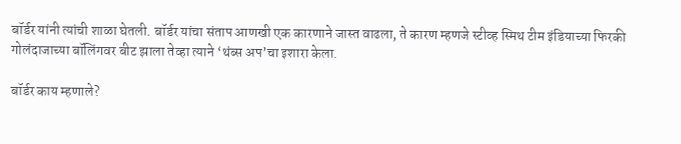बॉर्डर यांनी त्यांची शाळा घेतली. बॉर्डर यांचा संताप आणखी एक कारणाने जास्त वाढला, ते कारण म्हणजे स्टीव्ह स्मिथ टीम इंडियाच्या फिरकी गोलंदाजाच्या बॉलिंगवर बीट झाला तेव्हा त्याने ‘थंब्स अप’चा इशारा केला.

बॉर्डर काय म्हणाले?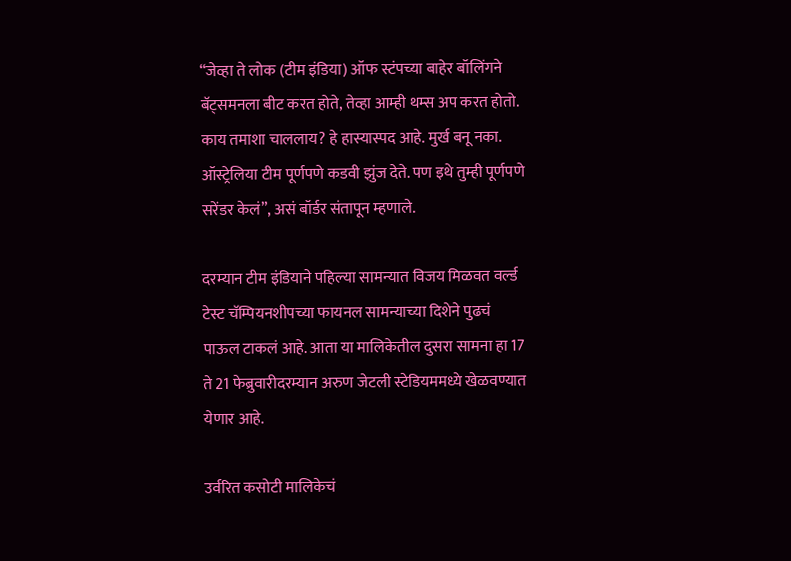“जेव्हा ते लोक (टीम इंडिया) ऑफ स्टंपच्या बाहेर बॉलिंगने बॅट्समनला बीट करत होते, तेव्हा आम्ही थम्स अप करत होतो. काय तमाशा चाललाय? हे हास्यास्पद आहे. मुर्ख बनू नका. ऑस्ट्रेलिया टीम पूर्णपणे कडवी झुंज देते. पण इथे तुम्ही पूर्णपणे सरेंडर केलं”, असं बॉर्डर संतापून म्हणाले.

दरम्यान टीम इंडियाने पहिल्या सामन्यात विजय मिळवत वर्ल्ड टेस्ट चॅम्पियनशीपच्या फायनल सामन्याच्या दिशेने पुढचं पाऊल टाकलं आहे. आता या मालिकेतील दुसरा सामना हा 17 ते 21 फेब्रुवारीदरम्यान अरुण जेटली स्टेडियममध्ये खेळवण्यात येणार आहे.

उर्वरित कसोटी मालिकेचं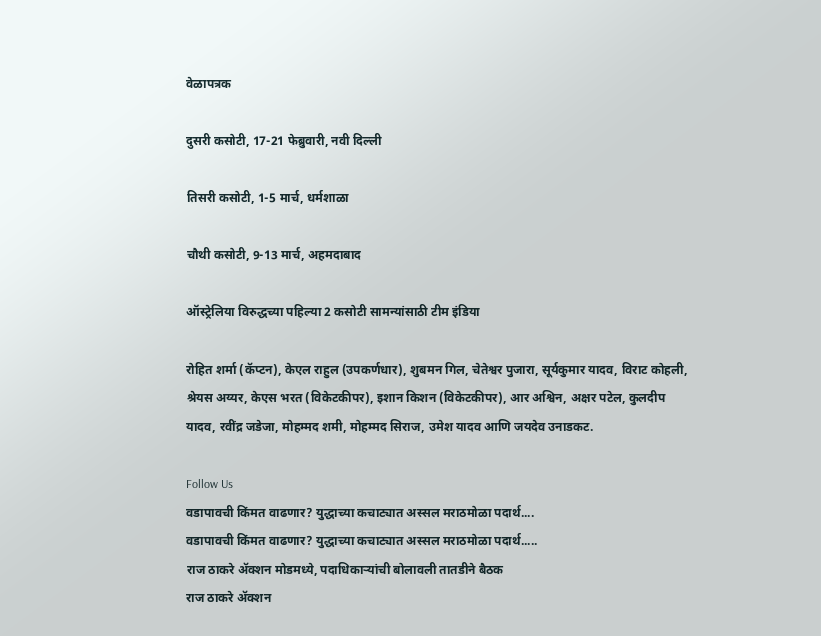वेळापत्रक

दुसरी कसोटी, 17-21 फेब्रुवारी, नवी दिल्ली

तिसरी कसोटी, 1-5 मार्च, धर्मशाळा

चौथी कसोटी, 9-13 मार्च, अहमदाबाद

ऑस्ट्रेलिया विरुद्धच्या पहिल्या 2 कसोटी सामन्यांसाठी टीम इंडिया

रोहित शर्मा (कॅप्टन), केएल राहुल (उपकर्णधार), शुबमन गिल, चेतेश्वर पुजारा, सूर्यकुमार यादव, विराट कोहली, श्रेयस अय्यर, केएस भरत (विकेटकीपर), इशान किशन (विकेटकीपर), आर अश्विन, अक्षर पटेल, कुलदीप यादव, रवींद्र जडेजा, मोहम्मद शमी, मोहम्मद सिराज, उमेश यादव आणि जयदेव उनाडकट.

Follow Us
वडापावची किंमत वाढणार? युद्धाच्या कचाट्यात अस्सल मराठमोळा पदार्थ....
वडापावची किंमत वाढणार? युद्धाच्या कचाट्यात अस्सल मराठमोळा पदार्थ.....
राज ठाकरे अ‍ॅक्शन मोडमध्ये, पदाधिकाऱ्यांची बोलावली तातडीने बैठक
राज ठाकरे अ‍ॅक्शन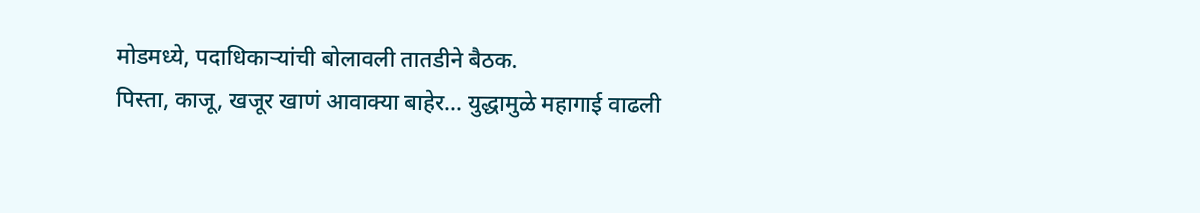मोडमध्ये, पदाधिकाऱ्यांची बोलावली तातडीने बैठक.
पिस्ता, काजू, खजूर खाणं आवाक्या बाहेर... युद्धामुळे महागाई वाढली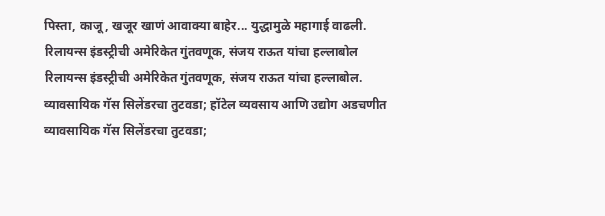पिस्ता, काजू, खजूर खाणं आवाक्या बाहेर... युद्धामुळे महागाई वाढली.
रिलायन्स इंडस्ट्रीची अमेरिकेत गुंतवणूक, संजय राऊत यांचा हल्लाबोल
रिलायन्स इंडस्ट्रीची अमेरिकेत गुंतवणूक, संजय राऊत यांचा हल्लाबोल.
व्यावसायिक गॅस सिलेंडरचा तुटवडा; हॉटेल व्यवसाय आणि उद्योग अडचणीत
व्यावसायिक गॅस सिलेंडरचा तुटवडा;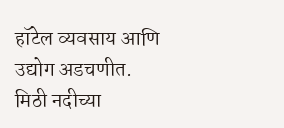हॉटेल व्यवसाय आणि उद्योग अडचणीत.
मिठी नदीच्या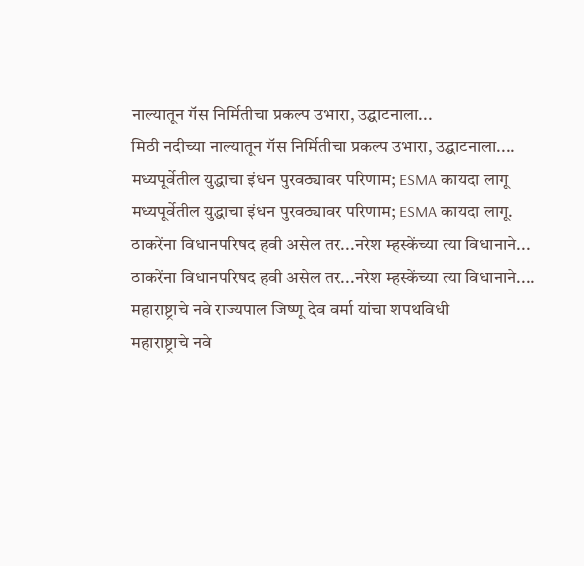नाल्यातून गॅस निर्मितीचा प्रकल्प उभारा, उद्घाटनाला...
मिठी नदीच्या नाल्यातून गॅस निर्मितीचा प्रकल्प उभारा, उद्घाटनाला....
मध्यपूर्वेतील युद्धाचा इंधन पुरवठ्यावर परिणाम; ESMA कायदा लागू
मध्यपूर्वेतील युद्धाचा इंधन पुरवठ्यावर परिणाम; ESMA कायदा लागू.
ठाकरेंना विधानपरिषद हवी असेल तर...नरेश म्हस्केंच्या त्या विधानाने...
ठाकरेंना विधानपरिषद हवी असेल तर...नरेश म्हस्केंच्या त्या विधानाने....
महाराष्ट्राचे नवे राज्यपाल जिष्णू देव वर्मा यांचा शपथविधी
महाराष्ट्राचे नवे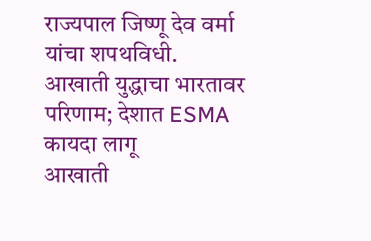राज्यपाल जिष्णू देव वर्मा यांचा शपथविधी.
आखाती युद्धाचा भारतावर परिणाम; देशात ESMA कायदा लागू
आखाती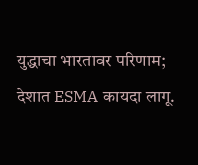युद्धाचा भारतावर परिणाम; देशात ESMA कायदा लागू.